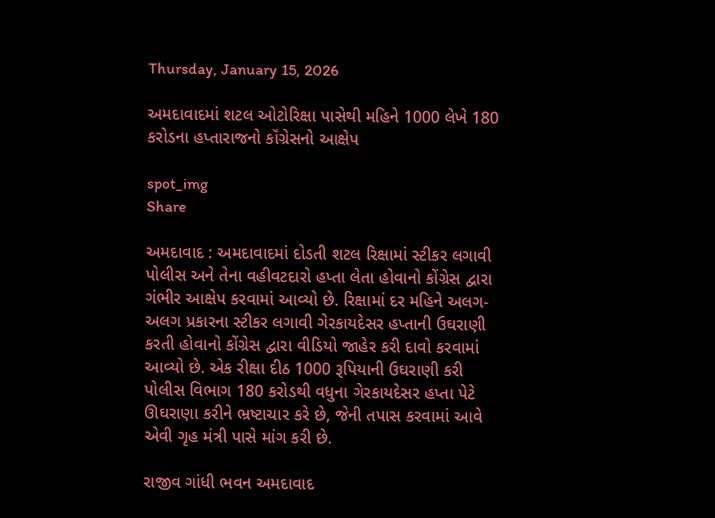Thursday, January 15, 2026

અમદાવાદમાં શટલ ઓટોરિક્ષા પાસેથી મહિને 1000 લેખે 180 કરોડના હપ્તારાજનો કૉંગ્રેસનો આક્ષેપ

spot_img
Share

અમદાવાદ : અમદાવાદમાં દોડતી શટલ રિક્ષામાં સ્ટીકર લગાવી પોલીસ અને તેના વહીવટદારો હપ્તા લેતા હોવાનો કોંગ્રેસ દ્વારા ગંભીર આક્ષેપ કરવામાં આવ્યો છે. રિક્ષામાં દર મહિને અલગ-અલગ પ્રકારના સ્ટીકર લગાવી ગેરકાયદેસર હપ્તાની ઉઘરાણી કરતી હોવાનો કોંગ્રેસ દ્વારા વીડિયો જાહેર કરી દાવો કરવામાં આવ્યો છે. એક રીક્ષા દીઠ 1000 રૂપિયાની ઉઘરાણી કરી પોલીસ વિભાગ 180 કરોડથી વધુના ગેરકાયદેસર હપ્તા પેટે ઊઘરાણા કરીને ભ્રષ્ટાચાર કરે છે, જેની તપાસ કરવામાં આવે એવી ગૃહ મંત્રી પાસે માંગ કરી છે.

રાજીવ ગાંધી ભવન અમદાવાદ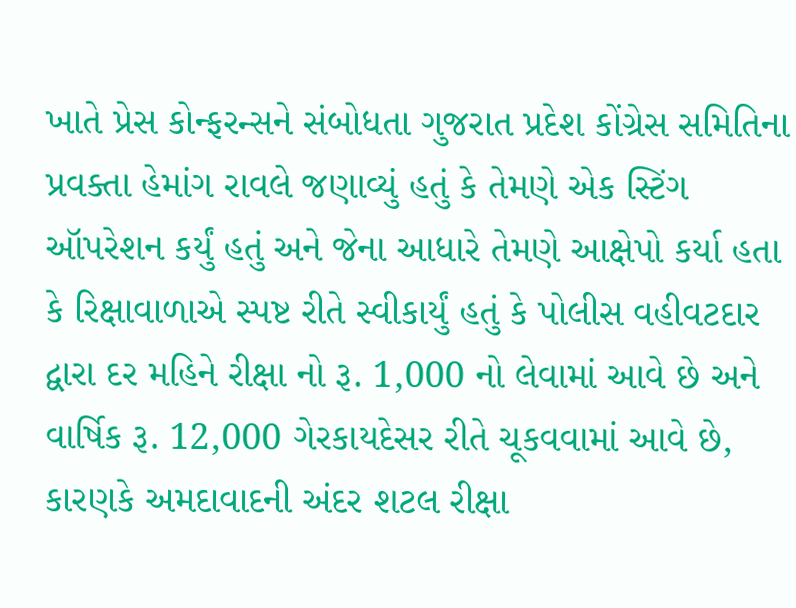ખાતે પ્રેસ કોન્ફરન્સને સંબોધતા ગુજરાત પ્રદેશ કોંગ્રેસ સમિતિના પ્રવક્તા હેમાંગ રાવલે જણાવ્યું હતું કે તેમણે એક સ્ટિંગ ઑપરેશન કર્યું હતું અને જેના આધારે તેમણે આક્ષેપો કર્યા હતા કે રિક્ષાવાળાએ સ્પષ્ટ રીતે સ્વીકાર્યું હતું કે પોલીસ વહીવટદાર દ્વારા દર મહિને રીક્ષા નો રૂ. 1,000 નો લેવામાં આવે છે અને વાર્ષિક રૂ. 12,000 ગેરકાયદેસર રીતે ચૂકવવામાં આવે છે, કારણકે અમદાવાદની અંદર શટલ રીક્ષા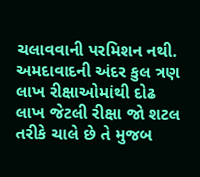ચલાવવાની પરમિશન નથી. અમદાવાદની અંદર કુલ ત્રણ લાખ રીક્ષાઓમાંથી દોઢ લાખ જેટલી રીક્ષા જો શટલ તરીકે ચાલે છે તે મુજબ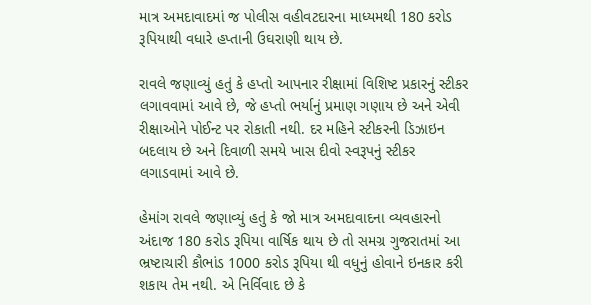માત્ર અમદાવાદમાં જ પોલીસ વહીવટદારના માધ્યમથી 180 કરોડ રૂપિયાથી વધારે હપ્તાની ઉઘરાણી થાય છે.

રાવલે જણાવ્યું હતું કે હપ્તો આપનાર રીક્ષામાં વિશિષ્ટ પ્રકારનું સ્ટીકર લગાવવામાં આવે છે, જે હપ્તો ભર્યાનું પ્રમાણ ગણાય છે અને એવી રીક્ષાઓને પોઈન્ટ પર રોકાતી નથી. દર મહિને સ્ટીકરની ડિઝાઇન બદલાય છે અને દિવાળી સમયે ખાસ દીવો સ્વરૂપનું સ્ટીકર લગાડવામાં આવે છે.

હેમાંગ રાવલે જણાવ્યું હતું કે જો માત્ર અમદાવાદના વ્યવહારનો અંદાજ 180 કરોડ રૂપિયા વાર્ષિક થાય છે તો સમગ્ર ગુજરાતમાં આ ભ્રષ્ટાચારી કૌભાંડ 1000 કરોડ રૂપિયા થી વધુનું હોવાને ઇનકાર કરી શકાય તેમ નથી. એ નિર્વિવાદ છે કે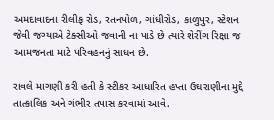અમદાવાદના રીલીફ રોડ, રતનપોળ, ગાંધીરોડ, કાળુપુર, સ્ટેશન જેવી જગ્યાએ ટેક્સીઓ જવાની ના પાડે છે ત્યારે શેરીંગ રિક્ષા જ આમજનતા માટે પરિવહનનું સાધન છે.

રાવલે માગણી કરી હતી કે સ્ટીકર આધારિત હપ્તા ઉઘરાણીના મુદ્દે તાત્કાલિક અને ગંભીર તપાસ કરવામાં આવે.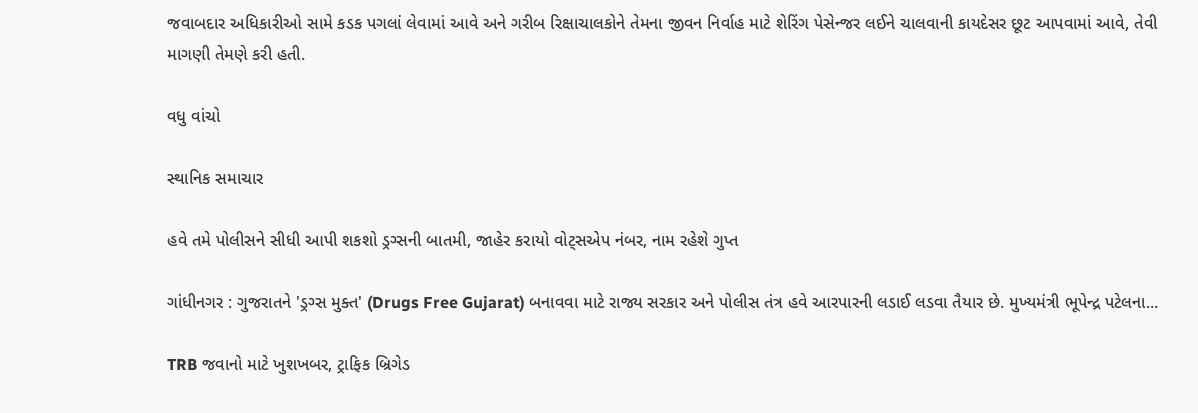જવાબદાર અધિકારીઓ સામે કડક પગલાં લેવામાં આવે અને ગરીબ રિક્ષાચાલકોને તેમના જીવન નિર્વાહ માટે શેરિંગ પેસેન્જર લઈને ચાલવાની કાયદેસર છૂટ આપવામાં આવે, તેવી માગણી તેમણે કરી હતી.

વધુ વાંચો

સ્થાનિક સમાચાર

હવે તમે પોલીસને સીધી આપી શકશો ડ્રગ્સની બાતમી, જાહેર કરાયો વોટ્સએપ નંબર, નામ રહેશે ગુપ્ત

ગાંધીનગર : ગુજરાતને 'ડ્રગ્સ મુક્ત' (Drugs Free Gujarat) બનાવવા માટે રાજ્ય સરકાર અને પોલીસ તંત્ર હવે આરપારની લડાઈ લડવા તૈયાર છે. મુખ્યમંત્રી ભૂપેન્દ્ર પટેલના...

TRB જવાનો માટે ખુશખબર, ટ્રાફિક બ્રિગેડ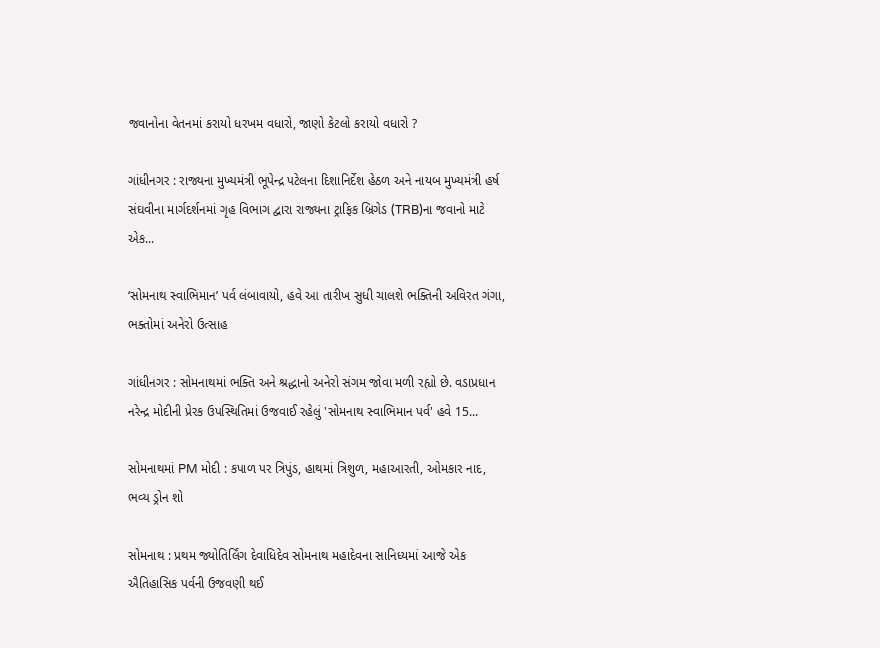જવાનોના વેતનમાં કરાયો ધરખમ વધારો, જાણો કેટલો કરાયો વધારો ?

ગાંધીનગર : રાજ્યના મુખ્યમંત્રી ભૂપેન્દ્ર પટેલના દિશાનિર્દેશ હેઠળ અને નાયબ મુખ્યમંત્રી હર્ષ સંઘવીના માર્ગદર્શનમાં ગૃહ વિભાગ દ્વારા રાજ્યના ટ્રાફિક બ્રિગેડ (TRB)ના જવાનો માટે એક...

‘સોમનાથ સ્વાભિમાન’ પર્વ લંબાવાયો, હવે આ તારીખ સુધી ચાલશે ભક્તિની અવિરત ગંગા, ભક્તોમાં અનેરો ઉત્સાહ

ગાંધીનગર : સોમનાથમાં ભક્તિ અને શ્રદ્ધાનો અનેરો સંગમ જોવા મળી રહ્યો છે. વડાપ્રધાન નરેન્દ્ર મોદીની પ્રેરક ઉપસ્થિતિમાં ઉજવાઈ રહેલું 'સોમનાથ સ્વાભિમાન પર્વ' હવે 15...

સોમનાથમાં PM મોદી : કપાળ પર ત્રિપુંડ, હાથમાં ત્રિશુળ, મહાઆરતી, ઓમકાર નાદ, ભવ્ય ડ્રોન શો

સોમનાથ : પ્રથમ જ્યોતિર્લિંગ દેવાધિદેવ સોમનાથ મહાદેવના સાનિધ્યમાં આજે એક ઐતિહાસિક પર્વની ઉજવણી થઈ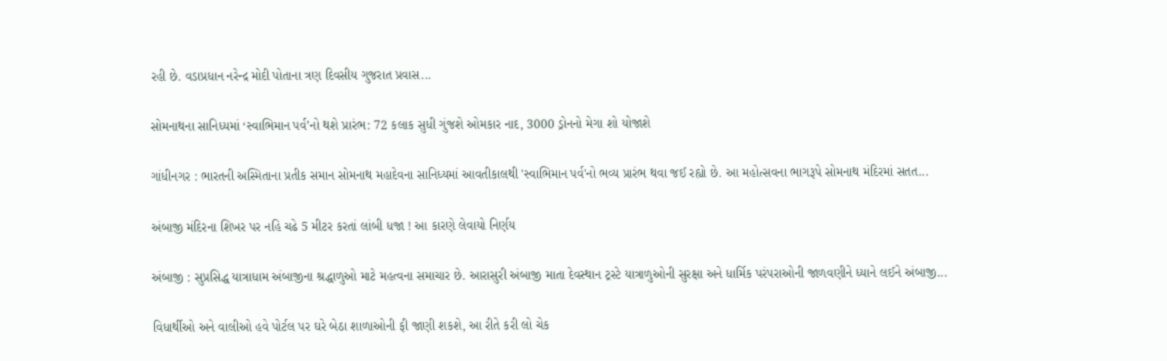રહી છે. વડાપ્રધાન નરેન્દ્ર મોદી પોતાના ત્રણ દિવસીય ગુજરાત પ્રવાસ...

સોમનાથના સાનિધ્યમાં ‘સ્વાભિમાન પર્વ’નો થશે પ્રારંભ: 72 કલાક સુધી ગુંજશે ઓમકાર નાદ, 3000 ડ્રોનનો મેગા શો યોજાશે

ગાંધીનગર : ભારતની અસ્મિતાના પ્રતીક સમાન સોમનાથ મહાદેવના સાનિધ્યમાં આવતીકાલથી 'સ્વાભિમાન પર્વ'નો ભવ્ય પ્રારંભ થવા જઈ રહ્યો છે. આ મહોત્સવના ભાગરૂપે સોમનાથ મંદિરમાં સતત...

અંબાજી મંદિરના શિખર પર નહિ ચઢે 5 મીટર કરતાં લાંબી ધજા ! આ કારણે લેવાયો નિર્ણય

અંબાજી : સુપ્રસિદ્ધ યાત્રાધામ અંબાજીના શ્રદ્ધાળુઓ માટે મહત્વના સમાચાર છે. આરાસુરી અંબાજી માતા દેવસ્થાન ટ્રસ્ટે યાત્રાળુઓની સુરક્ષા અને ધાર્મિક પરંપરાઓની જાળવણીને ધ્યાને લઈને અંબાજી...

વિધાર્થીઓ અને વાલીઓ હવે પોર્ટલ પર ઘરે બેઠા શાળાઓની ફી જાણી શકશે, આ રીતે કરી લો ચેક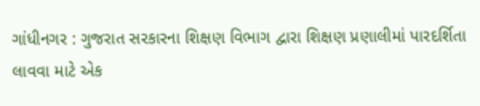ગાંધીનગર : ગુજરાત સરકારના શિક્ષણ વિભાગ દ્વારા શિક્ષણ પ્રણાલીમાં પારદર્શિતા લાવવા માટે એક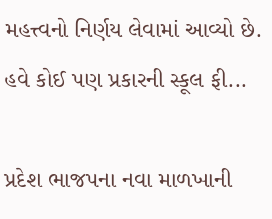મહત્ત્વનો નિર્ણય લેવામાં આવ્યો છે. હવે કોઈ પણ પ્રકારની સ્કૂલ ફી...

પ્રદેશ ભાજપના નવા માળખાની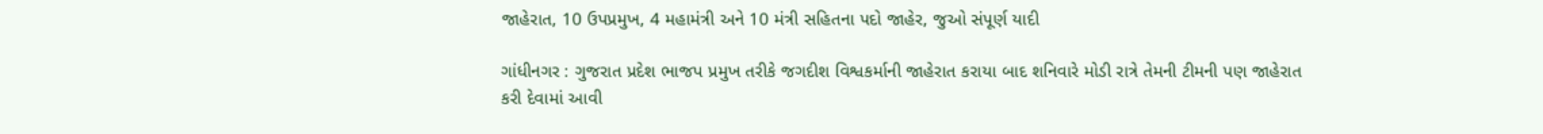જાહેરાત, 10 ઉપપ્રમુખ, 4 મહામંત્રી અને 10 મંત્રી સહિતના પદો જાહેર, જુઓ સંપૂર્ણ યાદી

ગાંધીનગર : ગુજરાત પ્રદેશ ભાજપ પ્રમુખ તરીકે જગદીશ વિશ્વકર્માની જાહેરાત કરાયા બાદ શનિવારે મોડી રાત્રે તેમની ટીમની પણ જાહેરાત કરી દેવામાં આવી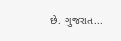છે. ગુજરાત...